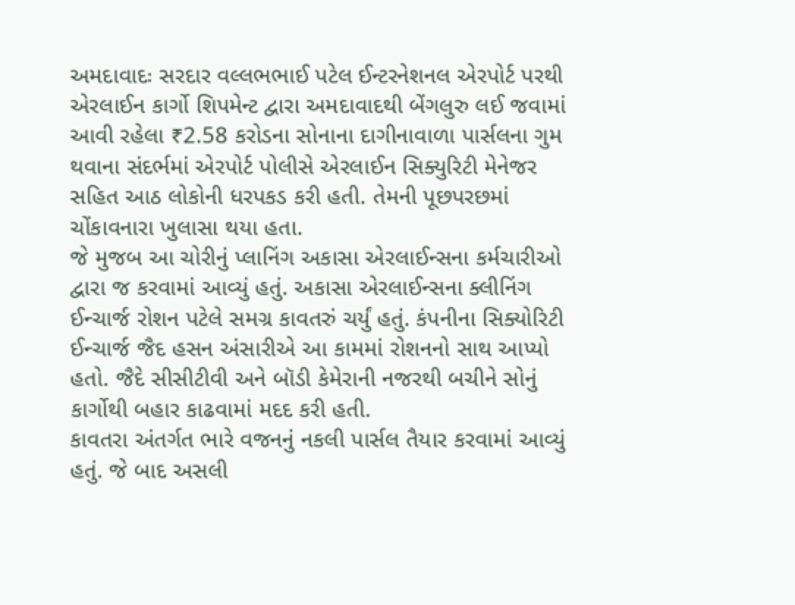અમદાવાદઃ સરદાર વલ્લભભાઈ પટેલ ઈન્ટરનેશનલ એરપોર્ટ પરથી એરલાઈન કાર્ગો શિપમેન્ટ દ્વારા અમદાવાદથી બેંગલુરુ લઈ જવામાં આવી રહેલા ₹2.58 કરોડના સોનાના દાગીનાવાળા પાર્સલના ગુમ થવાના સંદર્ભમાં એરપોર્ટ પોલીસે એરલાઈન સિક્યુરિટી મેનેજર સહિત આઠ લોકોની ધરપકડ કરી હતી. તેમની પૂછપરછમાં ચોંકાવનારા ખુલાસા થયા હતા.
જે મુજબ આ ચોરીનું પ્લાનિંગ અકાસા એરલાઈન્સના કર્મચારીઓ દ્વારા જ કરવામાં આવ્યું હતું. અકાસા એરલાઈન્સના ક્લીનિંગ ઈન્ચાર્જ રોશન પટેલે સમગ્ર કાવતરું ચર્યું હતું. કંપનીના સિક્યોરિટી ઈન્ચાર્જ જૈદ હસન અંસારીએ આ કામમાં રોશનનો સાથ આપ્યો હતો. જૈદે સીસીટીવી અને બૉડી કેમેરાની નજરથી બચીને સોનું કાર્ગોથી બહાર કાઢવામાં મદદ કરી હતી.
કાવતરા અંતર્ગત ભારે વજનનું નકલી પાર્સલ તૈયાર કરવામાં આવ્યું હતું. જે બાદ અસલી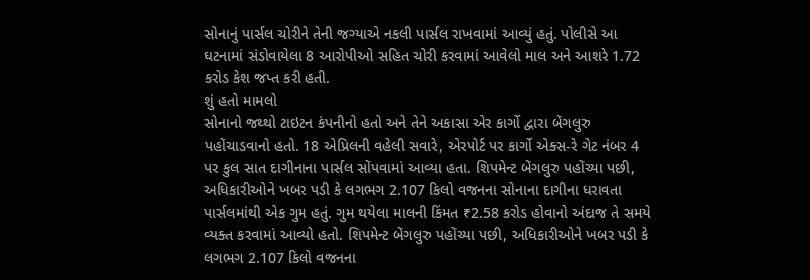સોનાનું પાર્સલ ચોરીને તેની જગ્યાએ નકલી પાર્સલ રાખવામાં આવ્યું હતું. પોલીસે આ ઘટનામાં સંડોવાયેલા 8 આરોપીઓ સહિત ચોરી કરવામાં આવેલો માલ અને આશરે 1.72 કરોડ કેશ જપ્ત કરી હતી.
શું હતો મામલો
સોનાનો જથ્થો ટાઇટન કંપનીનો હતો અને તેને અકાસા એર કાર્ગો દ્વારા બેંગલુરુ પહોંચાડવાનો હતો. 18 એપ્રિલની વહેલી સવારે, એરપોર્ટ પર કાર્ગો એક્સ-રે ગેટ નંબર 4 પર કુલ સાત દાગીનાના પાર્સલ સોંપવામાં આવ્યા હતા. શિપમેન્ટ બેંગલુરુ પહોંચ્યા પછી, અધિકારીઓને ખબર પડી કે લગભગ 2.107 કિલો વજનના સોનાના દાગીના ધરાવતા પાર્સલમાંથી એક ગુમ હતું. ગુમ થયેલા માલની કિંમત ₹2.58 કરોડ હોવાનો અંદાજ તે સમયે વ્યક્ત કરવામાં આવ્યો હતો. શિપમેન્ટ બેંગલુરુ પહોંચ્યા પછી, અધિકારીઓને ખબર પડી કે લગભગ 2.107 કિલો વજનના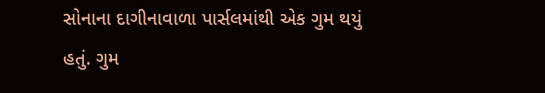સોનાના દાગીનાવાળા પાર્સલમાંથી એક ગુમ થયું હતું. ગુમ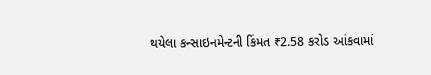થયેલા કન્સાઇનમેન્ટની કિંમત ₹2.58 કરોડ આંકવામાં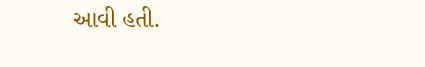આવી હતી.